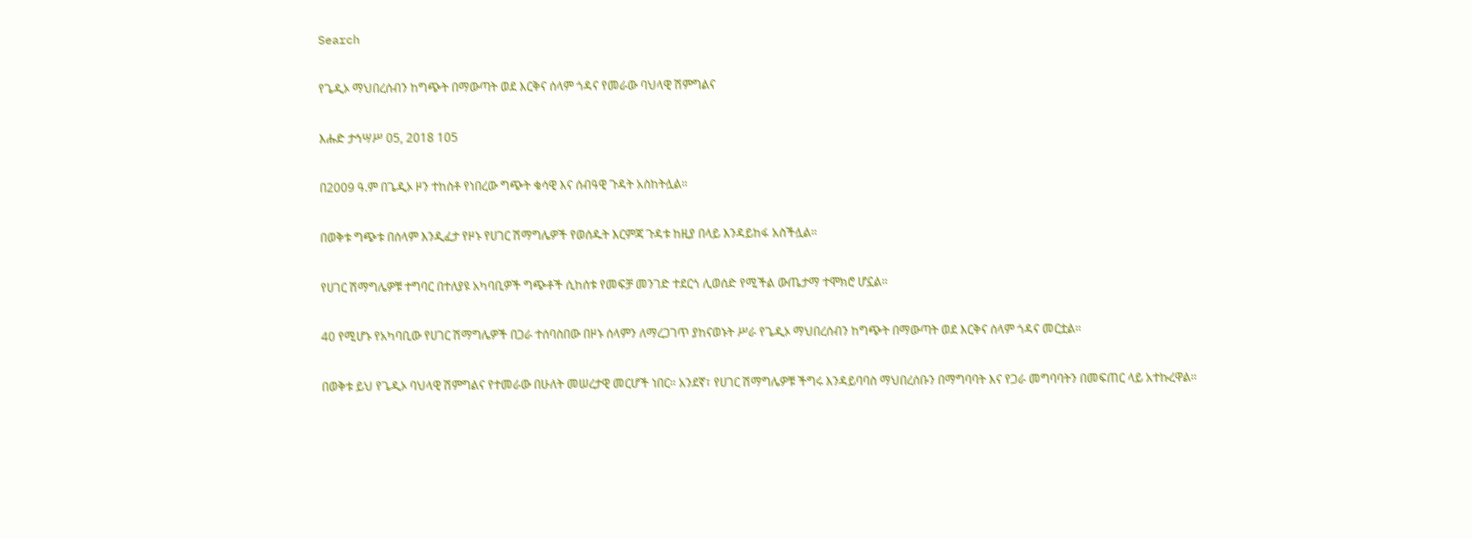Search

የጌዲኦ ማህበረሰብን ከግጭት በማውጣት ወደ እርቅና ሰላም ጎዳና የመራው ባህላዊ ሽምግልና

እሑድ ታኅሣሥ 05, 2018 105

በ2009 ዓ.ም በጌዲኦ ዞን ተከስቶ የነበረው ግጭት ቁሳዊ እና ሰብዓዊ ጉዳት አስከትሏል።

በወቅቱ ግጭቱ በሰላም እንዲፈታ የዞኑ የሀገር ሽማግሌዎች የወሰዱት እርምጃ ጉዳቱ ከዚያ በላይ እንዳይከፋ አስችሏል።

የሀገር ሽማግሌዎቹ ተግባር በተለያዩ አካባቢዎች ግጭቶች ሲከሰቱ የመፍቻ መንገድ ተደርጎ ሊወሰድ የሚችል ውጤታማ ተሞክሮ ሆኗል።

40 የሚሆኑ የአካባቢው የሀገር ሽማግሌዎች በጋራ ተሰባስበው በዞኑ ሰላምን ለማረጋገጥ ያከናወኑት ሥራ የጌዲኦ ማህበረሰብን ከግጭት በማውጣት ወደ እርቅና ሰላም ጎዳና መርቷል።

በወቅቱ ይህ የጌዲኦ ባህላዊ ሽምግልና የተመራው በሁለት መሠረታዊ መርሆች ነበር። አንደኛ፣ የሀገር ሽማግሌዎቹ ችግሩ እንዳይባባስ ማህበረሰቡን በማግባባት እና የጋራ መግባባትን በመፍጠር ላይ አተኩረዋል።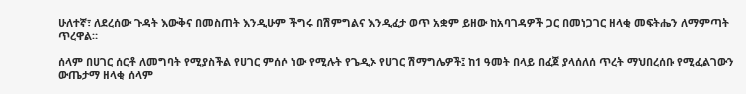ሁለተኛ፣ ለደረሰው ጉዳት እውቅና በመስጠት እንዲሁም ችግሩ በሽምግልና እንዲፈታ ወጥ አቋም ይዘው ከአባገዳዎች ጋር በመነጋገር ዘላቂ መፍትሔን ለማምጣት ጥረዋል።

ሰላም በሀገር ሰርቶ ለመግባት የሚያስችል የሀገር ምሰሶ ነው የሚሉት የጌዲኦ የሀገር ሽማግሌዎች፤ ከ1 ዓመት በላይ በፈጀ ያላሰለሰ ጥረት ማህበረሰቡ የሚፈልገውን ውጤታማ ዘላቂ ሰላም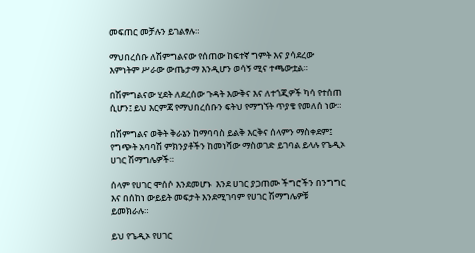መፍጠር መቻሉን ይገልፃሉ።

ማህበረሰቡ ለሽምግልናው የሰጠው ከፍተኛ ግምት እና ያሳደረው እምነትም ሥራው ውጤታማ እንዲሆን ወሳኝ ሚና ተጫውቷል።

በሽምግልናው ሂደት ለደረሰው ጉዳት እውቅና እና ለተጎጂዎች ካሳ የተሰጠ ሲሆን፤ ይህ እርምጃ የማህበረሰቡን ፍትህ የማግኘት ጥያቄ የመለሰ ነው።

በሽምግልና ወቅት ቅራኔን ከማባባስ ይልቅ እርቅና ሰላምን ማስቀደም፤ የግጭት አባባሽ ምክንያቶችን ከመነሻው ማስወገድ ይገባል ይላሉ የጌዲኦ ሀገር ሽማግሌዎች።

ሰላም የሀገር ሞሰሶ እንደመሆኑ  እንደ ሀገር ያጋጠሙ ችግሮችን በንግግር እና በሰከነ ውይይት መፍታት እንደሚገባም የሀገር ሽማግሌዎቹ ይመክራሉ።

ይህ የጌዲኦ የሀገር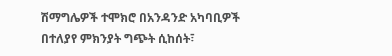ሽማግሌዎች ተሞክሮ በአንዳንድ አካባቢዎች በተለያየ ምክንያት ግጭት ሲከሰት፣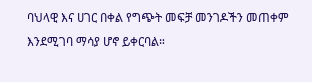ባህላዊ እና ሀገር በቀል የግጭት መፍቻ መንገዶችን መጠቀም እንደሚገባ ማሳያ ሆኖ ይቀርባል።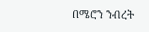በሜሮን ንብረት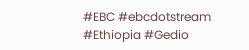#EBC #ebcdotstream #Ethiopia #Gedio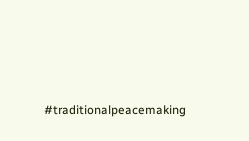#traditionalpeacemaking